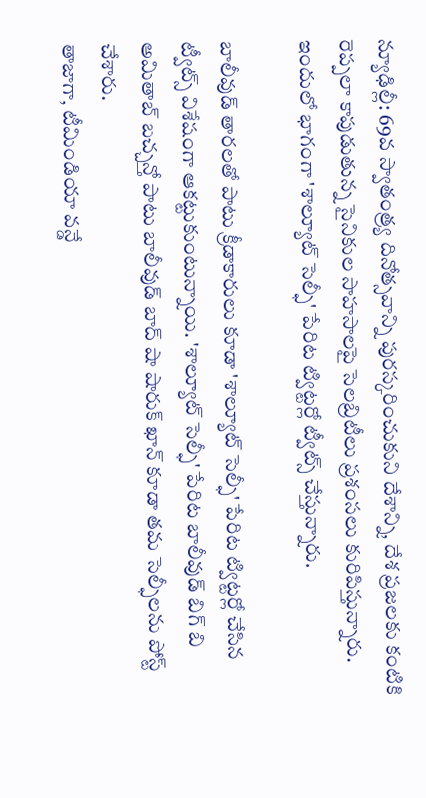న్యూఢిల్లీ: 69వ స్వాతంత్ర్య దినోత్సవాన్ని పురస్కరించుకుని దేశాన్ని, దేశ ప్రజలకు కంటికి రెప్పలా కాపుడుతున్న సైనికుల సాహసాలపై సెలబ్రిటీలు ప్రశంసలు కురిపిస్తున్నారు. ఇందులో భాగంగా 'శాల్యూట్ సెల్ఫీ' పేరిట ట్విట్టర్లో ట్వీట్స్ చేస్తున్నారు.

బాలీవుడ్ తారలతో పాటు క్రీడాకారులు కూడా 'శాల్యూట్ సెల్ఫీ' పేరిట ట్విట్టర్లో చేసిన ట్వీట్స్ విశేషంగా ఆకట్టుకుంటున్నాయి. 'శాల్యూట్ సెల్ఫీ' పేరిట బాలీవుడ్ బిగ్ బి అమితాబ్ బచ్చన్తో పాటు బాలీవుడ్ బాద్ షా షారుక్ ఖాన్ కూడా తమ సెల్ఫీలను పోస్ట్ చేశారు.
తాజాగా, టీమిండియా వన్డే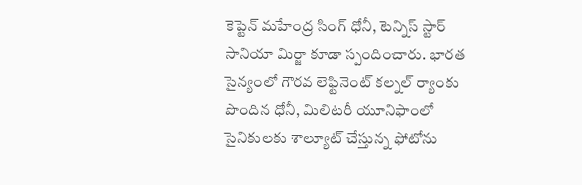కెప్టెన్ మహేంద్ర సింగ్ ధోనీ, టెన్నిస్ స్టార్ సానియా మిర్జా కూడా స్పందించారు. భారత సైన్యంలో గౌరవ లెఫ్టినెంట్ కల్నల్ ర్యాంకు పొందిన ధోనీ, మిలిటరీ యూనిఫాంలో సైనికులకు శాల్యూట్ చేస్తున్న ఫోటోను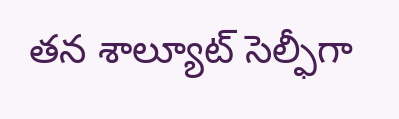తన శాల్యూట్ సెల్ఫీగా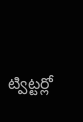ట్విట్టర్లో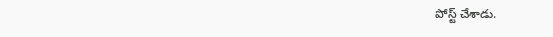పోస్ట్ చేశాడు.